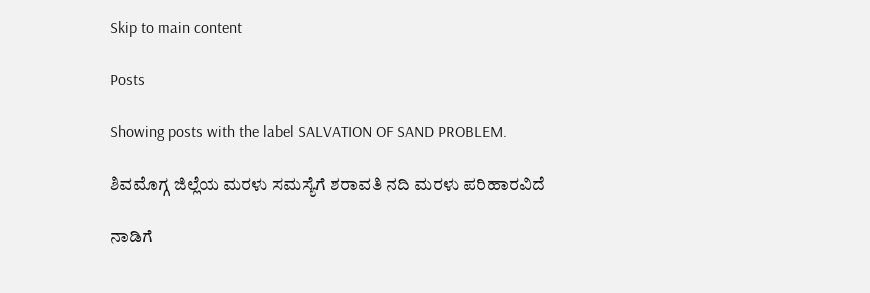Skip to main content

Posts

Showing posts with the label SALVATION OF SAND PROBLEM.

ಶಿವಮೊಗ್ಗ ಜಿಲ್ಲೆಯ ಮರಳು ಸಮಸ್ಯೆಗೆ ಶರಾವತಿ ನದಿ ಮರಳು ಪರಿಹಾರವಿದೆ

ನಾಡಿಗೆ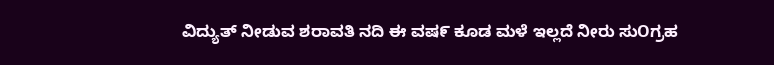ವಿದ್ಯುತ್ ನೀಡುವ ಶರಾವತಿ ನದಿ ಈ ವಷ೯ ಕೂಡ ಮಳೆ ಇಲ್ಲದೆ ನೀರು ಸುOಗ್ರಹ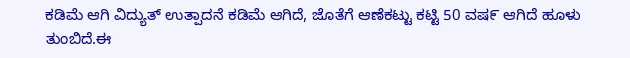ಕಡಿಮೆ ಆಗಿ ವಿದ್ಯುತ್ ಉತ್ಪಾದನೆ ಕಡಿಮೆ ಆಗಿದೆ, ಜೊತೆಗೆ ಆಣೆಕಟ್ಟು ಕಟ್ಟಿ 50 ವಷ೯ ಆಗಿದೆ ಹೂಳು ತುಂಬಿದೆ.ಈ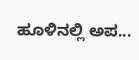ಹೂಳಿನಲ್ಲಿ ಅಪ...